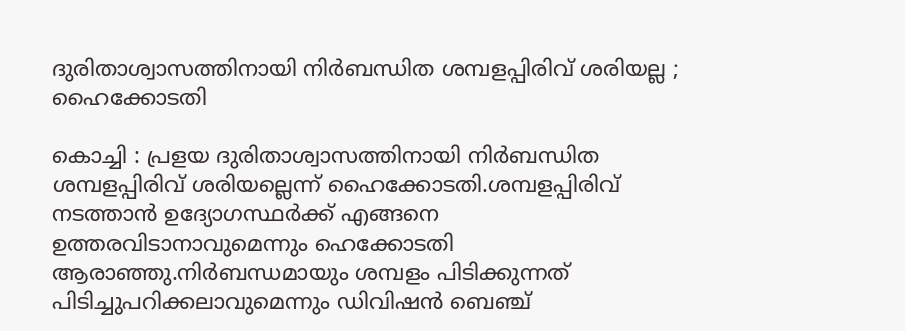ദുരിതാശ്വാസത്തിനായി നിര്‍ബന്ധിത ശമ്പളപ്പിരിവ് ശരിയല്ല ; ഹൈക്കോടതി

കൊച്ചി : പ്രളയ ദുരിതാശ്വാസത്തിനായി നിര്‍ബന്ധിത ശമ്പളപ്പിരിവ് ശരിയല്ലെന്ന് ഹൈക്കോടതി.ശമ്പളപ്പിരിവ് നടത്താന്‍ ഉദ്യോഗസ്ഥര്‍ക്ക് എങ്ങനെ ഉത്തരവിടാനാവുമെന്നും ഹെക്കോടതി ആരാഞ്ഞു.നിര്‍ബന്ധമായും ശമ്പളം പിടിക്കുന്നത് പിടിച്ചുപറിക്കലാവുമെന്നും ഡിവിഷന്‍ ബെഞ്ച്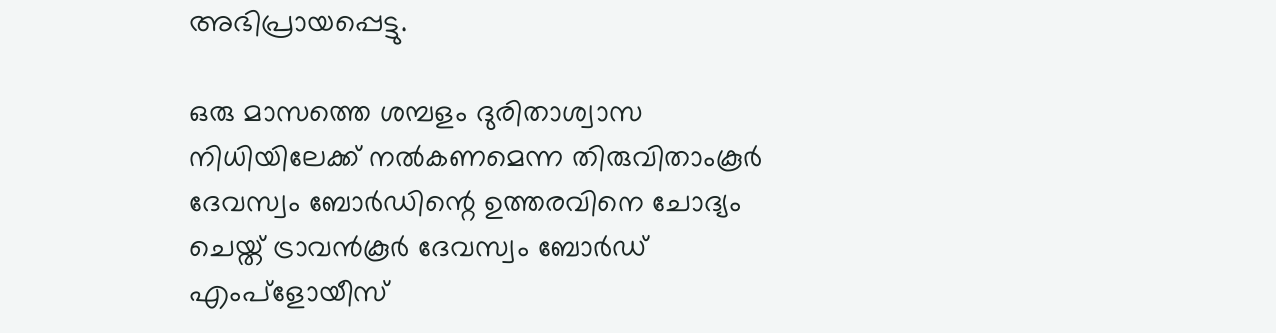അഭിപ്രായപ്പെട്ടു.

ഒരു മാസത്തെ ശമ്പളം ദുരിതാശ്വാസ നിധിയിലേക്ക് നല്‍കണമെന്ന തിരുവിതാംകൂര്‍ ദേവസ്വം ബോര്‍ഡിന്റെ ഉത്തരവിനെ ചോദ്യം ചെയ്ത് ട്രാവന്‍കൂര്‍ ദേവസ്വം ബോര്‍ഡ് എംപ്‌ളോയീസ്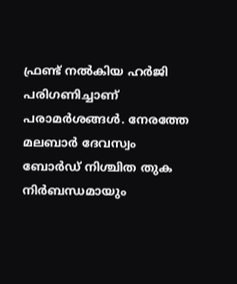ഫ്രണ്ട് നല്‍കിയ ഹര്‍ജി പരിഗണിച്ചാണ് പരാമര്‍ശങ്ങള്‍. നേരത്തേ മലബാര്‍ ദേവസ്വം ബോര്‍ഡ് നിശ്ചിത തുക നിര്‍ബന്ധമായും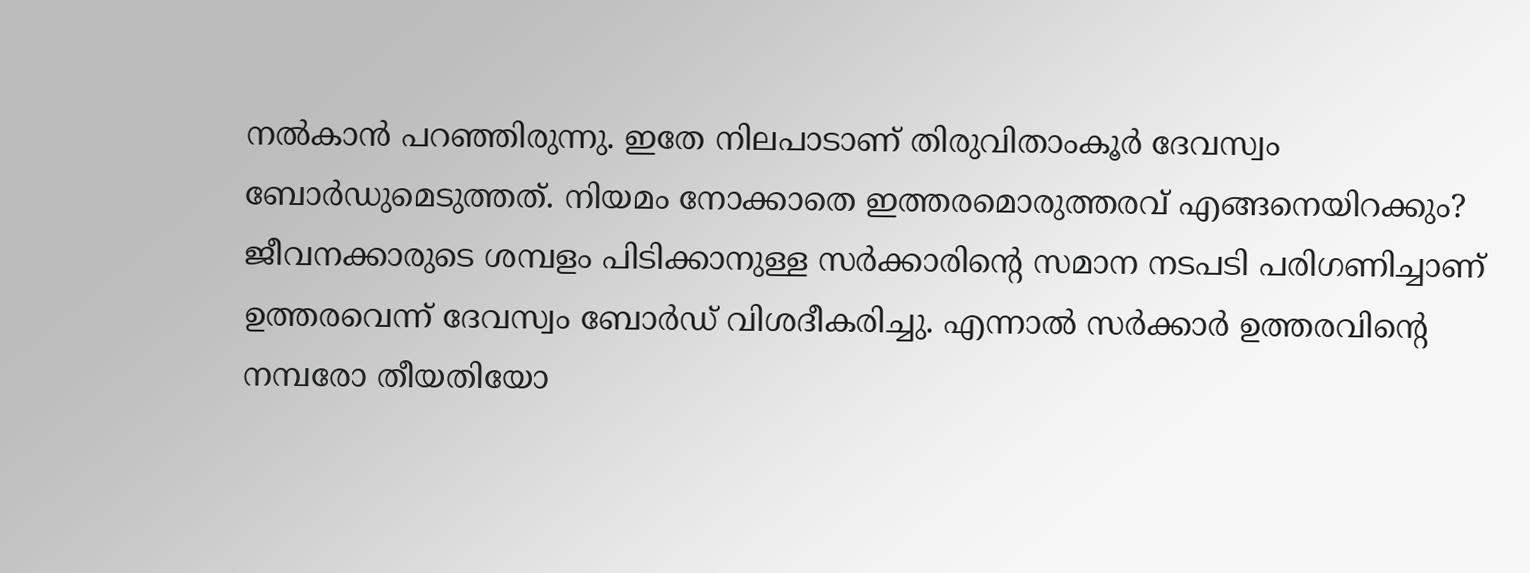നല്‍കാന്‍ പറഞ്ഞിരുന്നു. ഇതേ നിലപാടാണ് തിരുവിതാംകൂര്‍ ദേവസ്വം ബോര്‍ഡുമെടുത്തത്. നിയമം നോക്കാതെ ഇത്തരമൊരുത്തരവ് എങ്ങനെയിറക്കും? ജീവനക്കാരുടെ ശമ്പളം പിടിക്കാനുള്ള സര്‍ക്കാരിന്റെ സമാന നടപടി പരിഗണിച്ചാണ് ഉത്തരവെന്ന് ദേവസ്വം ബോര്‍ഡ് വിശദീകരിച്ചു. എന്നാല്‍ സര്‍ക്കാര്‍ ഉത്തരവിന്റെ നമ്പരോ തീയതിയോ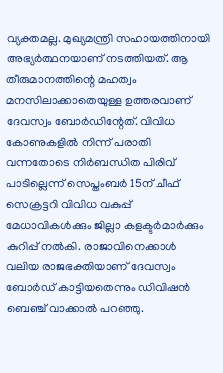വ്യക്തമല്ല. മുഖ്യമന്ത്രി സഹായത്തിനായി അഭ്യര്‍ത്ഥനയാണ് നടത്തിയത്. ആ തീരുമാനത്തിന്റെ മഹത്വം മനസിലാക്കാതെയുള്ള ഉത്തരവാണ് ദേവസ്വം ബോര്‍ഡിന്റേത്. വിവിധ കോണുകളില്‍ നിന്ന് പരാതി വന്നതോടെ നിര്‍ബന്ധിത പിരിവ് പാടില്ലെന്ന് സെപ്തംബര്‍ 15ന് ചീഫ് സെക്രട്ടറി വിവിധ വകുപ്പ് മേധാവികള്‍ക്കും ജില്ലാ കളക്ടര്‍മാര്‍ക്കും കുറിപ്പ് നല്‍കി. രാജാവിനെക്കാള്‍ വലിയ രാജഭക്തിയാണ് ദേവസ്വം ബോര്‍ഡ് കാട്ടിയതെന്നും ഡിവിഷന്‍ ബെഞ്ച് വാക്കാല്‍ പറഞ്ഞു.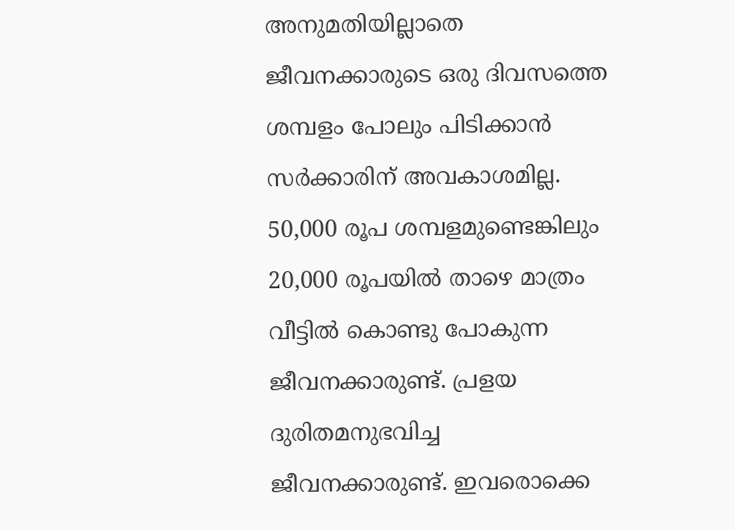അനുമതിയില്ലാതെ ജീവനക്കാരുടെ ഒരു ദിവസത്തെ ശമ്പളം പോലും പിടിക്കാന്‍ സര്‍ക്കാരിന് അവകാശമില്ല. 50,000 രൂപ ശമ്പളമുണ്ടെങ്കിലും 20,000 രൂപയില്‍ താഴെ മാത്രം വീട്ടില്‍ കൊണ്ടു പോകുന്ന ജീവനക്കാരുണ്ട്. പ്രളയ ദുരിതമനുഭവിച്ച ജീവനക്കാരുണ്ട്. ഇവരൊക്കെ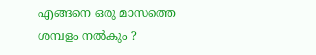എങ്ങനെ ഒരു മാസത്തെ ശമ്പളം നല്‍കും ?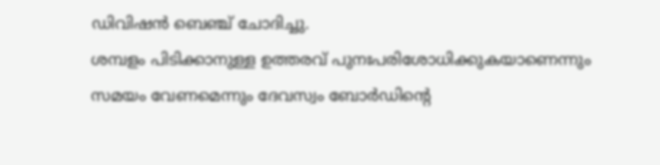ഡിവിഷന്‍ ബെഞ്ച് ചോദിച്ചു.
ശമ്പളം പിടിക്കാനുള്ള ഉത്തരവ് പുനഃപരിശോധിക്കുകയാണെന്നും സമയം വേണമെന്നും ദേവസ്വം ബോര്‍ഡിന്റെ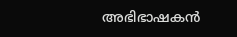അഭിഭാഷകന്‍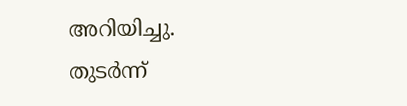അറിയിച്ചു. തുടര്‍ന്ന്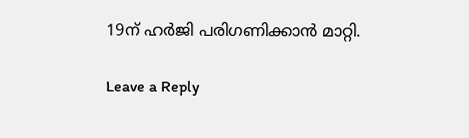19ന് ഹര്‍ജി പരിഗണിക്കാന്‍ മാറ്റി.

Leave a Reply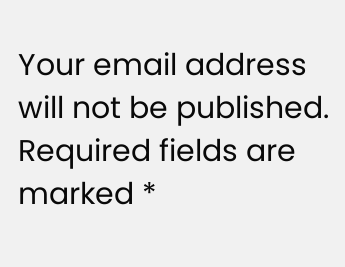Your email address will not be published. Required fields are marked *